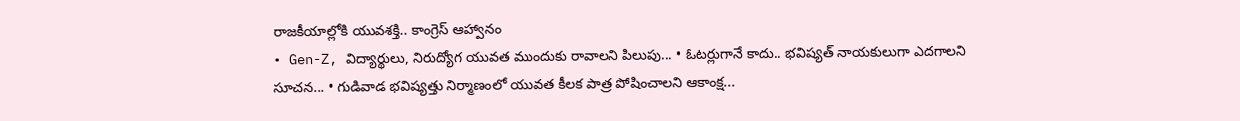రాజకీయాల్లోకి యువశక్తి.. కాంగ్రెస్ ఆహ్వానం
• Gen-Z, విద్యార్థులు, నిరుద్యోగ యువత ముందుకు రావాలని పిలుపు... • ఓటర్లుగానే కాదు.. భవిష్యత్ నాయకులుగా ఎదగాలని సూచన... • గుడివాడ భవిష్యత్తు నిర్మాణంలో యువత కీలక పాత్ర పోషించాలని ఆకాంక్ష...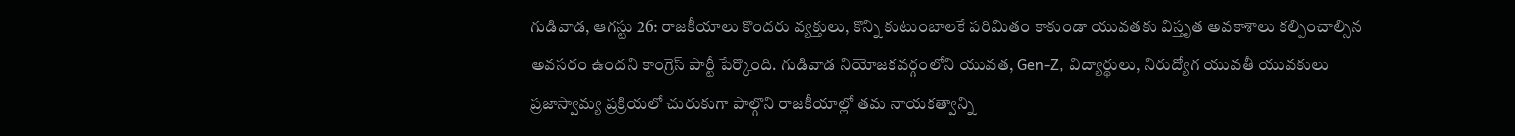గుడివాడ, ఆగస్టు 26: రాజకీయాలు కొందరు వ్యక్తులు, కొన్ని కుటుంబాలకే పరిమితం కాకుండా యువతకు విస్తృత అవకాశాలు కల్పించాల్సిన అవసరం ఉందని కాంగ్రెస్ పార్టీ పేర్కొంది. గుడివాడ నియోజకవర్గంలోని యువత, Gen-Z, విద్యార్థులు, నిరుద్యోగ యువతీ యువకులు ప్రజాస్వామ్య ప్రక్రియలో చురుకుగా పాల్గొని రాజకీయాల్లో తమ నాయకత్వాన్ని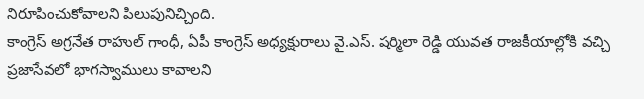నిరూపించుకోవాలని పిలుపునిచ్చింది.
కాంగ్రెస్ అగ్రనేత రాహుల్ గాంధీ, ఏపీ కాంగ్రెస్ అధ్యక్షురాలు వై.ఎస్. షర్మిలా రెడ్డి యువత రాజకీయాల్లోకి వచ్చి ప్రజాసేవలో భాగస్వాములు కావాలని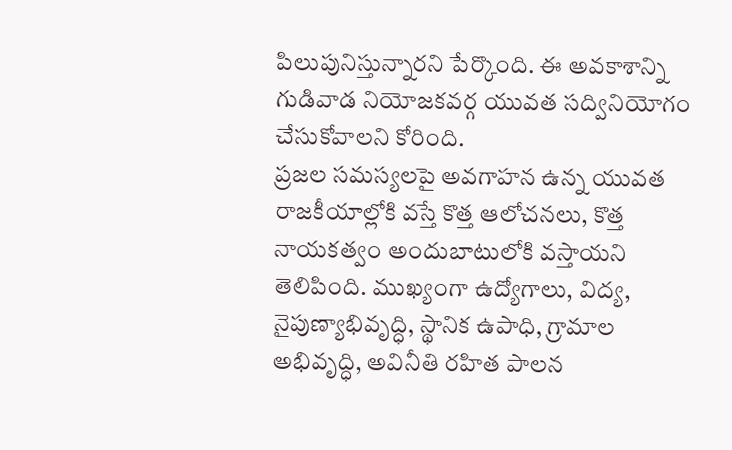పిలుపునిస్తున్నారని పేర్కొంది. ఈ అవకాశాన్ని గుడివాడ నియోజకవర్గ యువత సద్వినియోగం చేసుకోవాలని కోరింది.
ప్రజల సమస్యలపై అవగాహన ఉన్న యువత రాజకీయాల్లోకి వస్తే కొత్త ఆలోచనలు, కొత్త నాయకత్వం అందుబాటులోకి వస్తాయని తెలిపింది. ముఖ్యంగా ఉద్యోగాలు, విద్య, నైపుణ్యాభివృద్ధి, స్థానిక ఉపాధి, గ్రామాల అభివృద్ధి, అవినీతి రహిత పాలన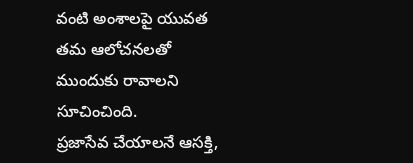వంటి అంశాలపై యువత తమ ఆలోచనలతో ముందుకు రావాలని సూచించింది.
ప్రజాసేవ చేయాలనే ఆసక్తి,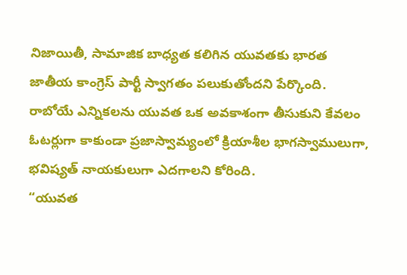నిజాయితీ, సామాజిక బాధ్యత కలిగిన యువతకు భారత జాతీయ కాంగ్రెస్ పార్టీ స్వాగతం పలుకుతోందని పేర్కొంది. రాబోయే ఎన్నికలను యువత ఒక అవకాశంగా తీసుకుని కేవలం ఓటర్లుగా కాకుండా ప్రజాస్వామ్యంలో క్రియాశీల భాగస్వాములుగా, భవిష్యత్ నాయకులుగా ఎదగాలని కోరింది.
“యువత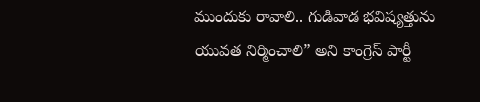ముందుకు రావాలి.. గుడివాడ భవిష్యత్తును యువత నిర్మించాలి” అని కాంగ్రెస్ పార్టీ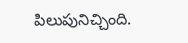పిలుపునిచ్చింది.